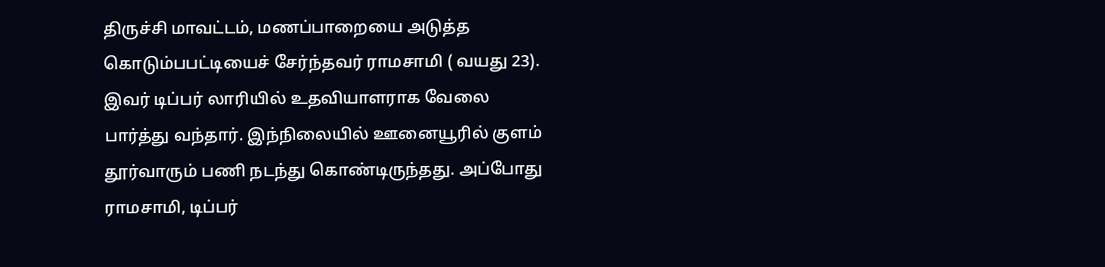திருச்சி மாவட்டம், மணப்பாறையை அடுத்த கொடும்பபட்டியைச் சேர்ந்தவர் ராமசாமி ( வயது 23). இவர் டிப்பர் லாரியில் உதவியாளராக வேலை பார்த்து வந்தார். இந்நிலையில் ஊனையூரில் குளம் தூர்வாரும் பணி நடந்து கொண்டிருந்தது. அப்போது ராமசாமி, டிப்பர்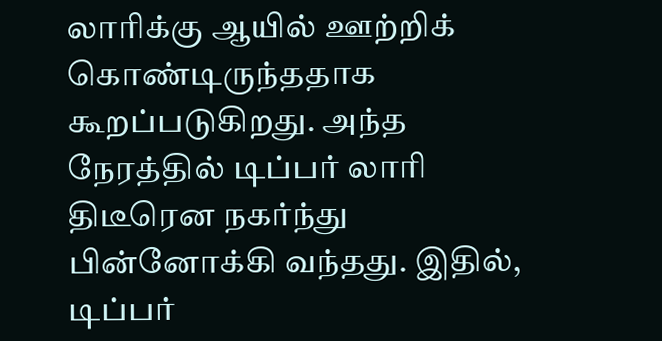லாரிக்கு ஆயில் ஊற்றிக் கொண்டிருந்ததாக கூறப்படுகிறது. அந்த நேரத்தில் டிப்பர் லாரி திடீரென நகர்ந்து பின்னோக்கி வந்தது. இதில், டிப்பர்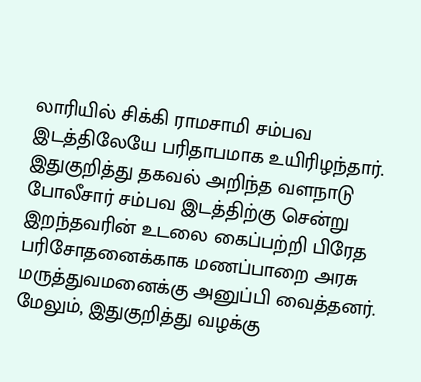லாரியில் சிக்கி ராமசாமி சம்பவ இடத்திலேயே பரிதாபமாக உயிரிழந்தார். இதுகுறித்து தகவல் அறிந்த வளநாடு போலீசார் சம்பவ இடத்திற்கு சென்று இறந்தவரின் உடலை கைப்பற்றி பிரேத பரிசோதனைக்காக மணப்பாறை அரசு மருத்துவமனைக்கு அனுப்பி வைத்தனர். மேலும், இதுகுறித்து வழக்கு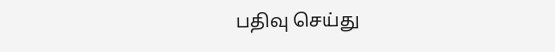பதிவு செய்து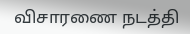விசாரணை நடத்தி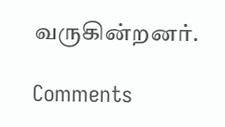வருகின்றனர்.

Comments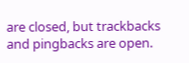are closed, but trackbacks and pingbacks are open.